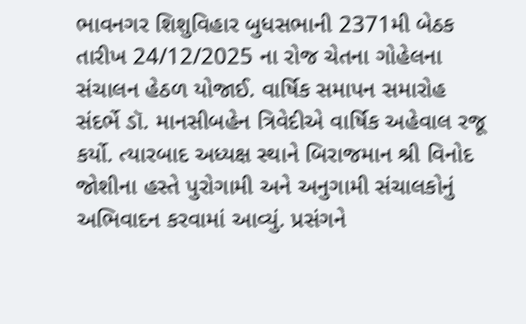ભાવનગર શિશુવિહાર બુધસભાની 2371મી બેઠક તારીખ 24/12/2025 ના રોજ ચેતના ગોહેલના સંચાલન હેઠળ યોજાઈ. વાર્ષિક સમાપન સમારોહ સંદર્ભે ડૉ. માનસીબહેન ત્રિવેદીએ વાર્ષિક અહેવાલ રજૂ કર્યો. ત્યારબાદ અધ્યક્ષ સ્થાને બિરાજમાન શ્રી વિનોદ જોશીના હસ્તે પુરોગામી અને અનુગામી સંચાલકોનું અભિવાદન કરવામાં આવ્યું. પ્રસંગને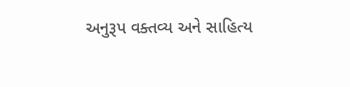અનુરૂપ વક્તવ્ય અને સાહિત્ય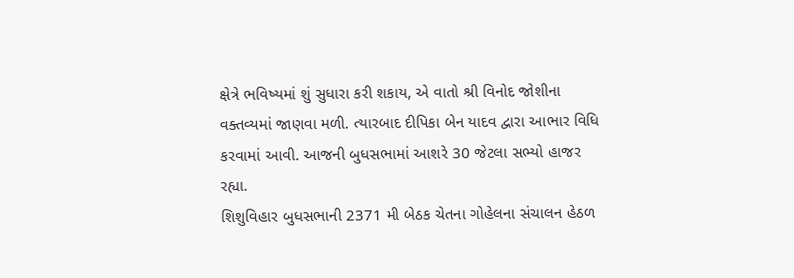ક્ષેત્રે ભવિષ્યમાં શું સુધારા કરી શકાય, એ વાતો શ્રી વિનોદ જોશીના વક્તવ્યમાં જાણવા મળી. ત્યારબાદ દીપિકા બેન યાદવ દ્વારા આભાર વિધિ કરવામાં આવી. આજની બુધસભામાં આશરે 30 જેટલા સભ્યો હાજર રહ્યા.
શિશુવિહાર બુધસભાની 2371 મી બેઠક ચેતના ગોહેલના સંચાલન હેઠળ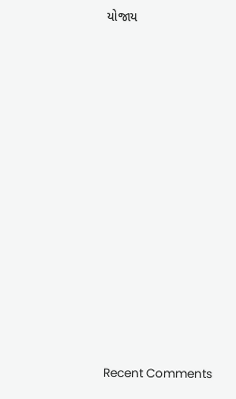યોજાય

















Recent Comments